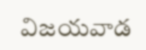విజయవాడ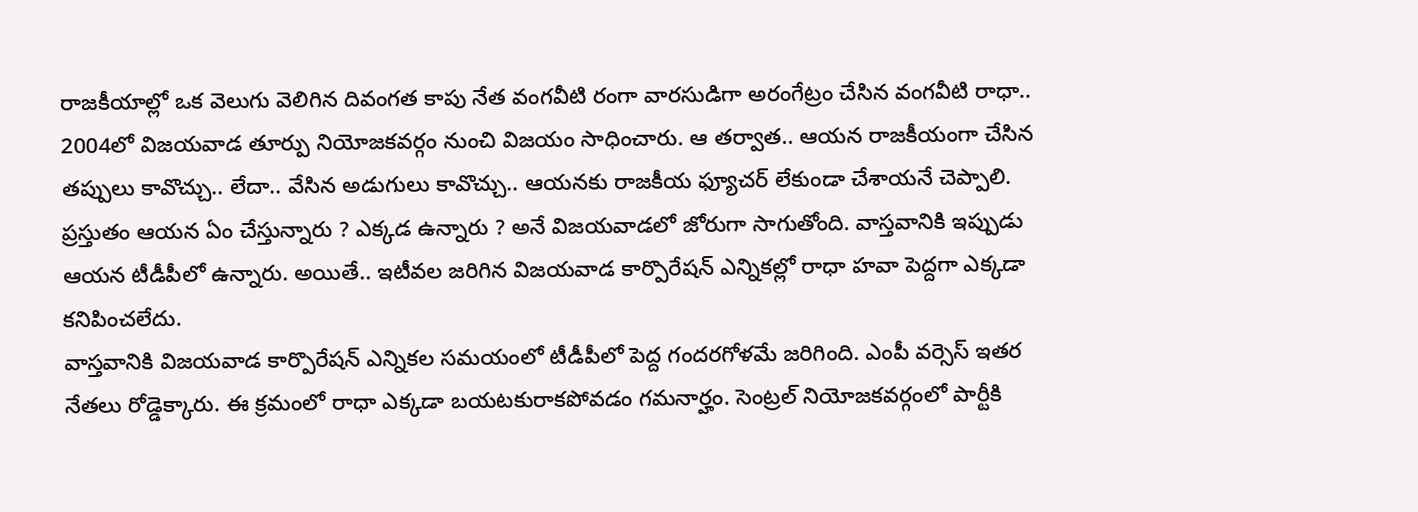రాజకీయాల్లో ఒక వెలుగు వెలిగిన దివంగత కాపు నేత వంగవీటి రంగా వారసుడిగా అరంగేట్రం చేసిన వంగవీటి రాధా.. 2004లో విజయవాడ తూర్పు నియోజకవర్గం నుంచి విజయం సాధించారు. ఆ తర్వాత.. ఆయన రాజకీయంగా చేసిన తప్పులు కావొచ్చు.. లేదా.. వేసిన అడుగులు కావొచ్చు.. ఆయనకు రాజకీయ ఫ్యూచర్ లేకుండా చేశాయనే చెప్పాలి. ప్రస్తుతం ఆయన ఏం చేస్తున్నారు ? ఎక్కడ ఉన్నారు ? అనే విజయవాడలో జోరుగా సాగుతోంది. వాస్తవానికి ఇప్పుడు ఆయన టీడీపీలో ఉన్నారు. అయితే.. ఇటీవల జరిగిన విజయవాడ కార్పొరేషన్ ఎన్నికల్లో రాధా హవా పెద్దగా ఎక్కడా కనిపించలేదు.
వాస్తవానికి విజయవాడ కార్పొరేషన్ ఎన్నికల సమయంలో టీడీపీలో పెద్ద గందరగోళమే జరిగింది. ఎంపీ వర్సెస్ ఇతర నేతలు రోడ్డెక్కారు. ఈ క్రమంలో రాధా ఎక్కడా బయటకురాకపోవడం గమనార్హం. సెంట్రల్ నియోజకవర్గంలో పార్టీకి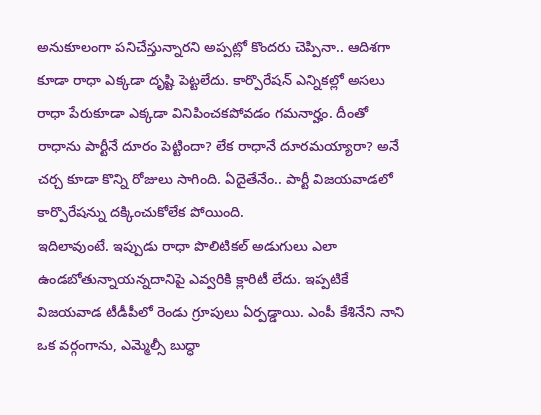అనుకూలంగా పనిచేస్తున్నారని అప్పట్లో కొందరు చెప్పినా.. ఆదిశగా కూడా రాధా ఎక్కడా దృష్టి పెట్టలేదు. కార్పొరేషన్ ఎన్నికల్లో అసలు రాధా పేరుకూడా ఎక్కడా వినిపించకపోవడం గమనార్హం. దీంతో రాధాను పార్టీనే దూరం పెట్టిందా? లేక రాధానే దూరమయ్యారా? అనే చర్చ కూడా కొన్ని రోజులు సాగింది. ఏదైతేనేం.. పార్టీ విజయవాడలో కార్పొరేషన్ను దక్కించుకోలేక పోయింది.
ఇదిలావుంటే. ఇప్పుడు రాధా పొలిటికల్ అడుగులు ఎలా ఉండబోతున్నాయన్నదానిపై ఎవ్వరికి క్లారిటీ లేదు. ఇప్పటికే విజయవాడ టీడీపీలో రెండు గ్రూపులు ఏర్పడ్డాయి. ఎంపీ కేశినేని నాని ఒక వర్గంగాను, ఎమ్మెల్సీ బుద్ధా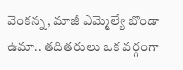వెంకన్న, మాజీ ఎమ్మెల్యే బొండా ఉమా.. తదితరులు ఒక వర్గంగా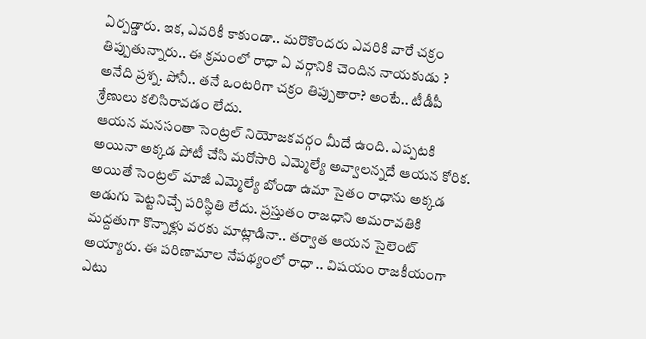ఏర్పడ్డారు. ఇక, ఎవరికీ కాకుండా.. మరొకొందరు ఎవరికి వారే చక్రం తిప్పుతున్నారు.. ఈ క్రమంలో రాధా ఏ వర్గానికి చెందిన నాయకుడు ? అనేది ప్రశ్న. పోనీ.. తనే ఒంటరిగా చక్రం తిప్పుతారా? అంటే.. టీడీపీ శ్రేణులు కలిసిరావడం లేదు.
ఆయన మనసంతా సెంట్రల్ నియోజకవర్గం మీదే ఉంది. ఎప్పటకి అయినా అక్కడ పోటీ చేసి మరోసారి ఎమ్మెల్యే అవ్వాలన్నదే ఆయన కోరిక. అయితే సెంట్రల్ మాజీ ఎమ్మెల్యే బోండా ఉమా సైతం రాధాను అక్కడ అడుగు పెట్టనిచ్చే పరిస్థితి లేదు. ప్రస్తుతం రాజధాని అమరావతికి మద్దతుగా కొన్నాళ్లు వరకు మాట్లాడినా.. తర్వాత ఆయన సైలెంట్ అయ్యారు. ఈ పరిణామాల నేపథ్యంలో రాధా .. విషయం రాజకీయంగా ఎటు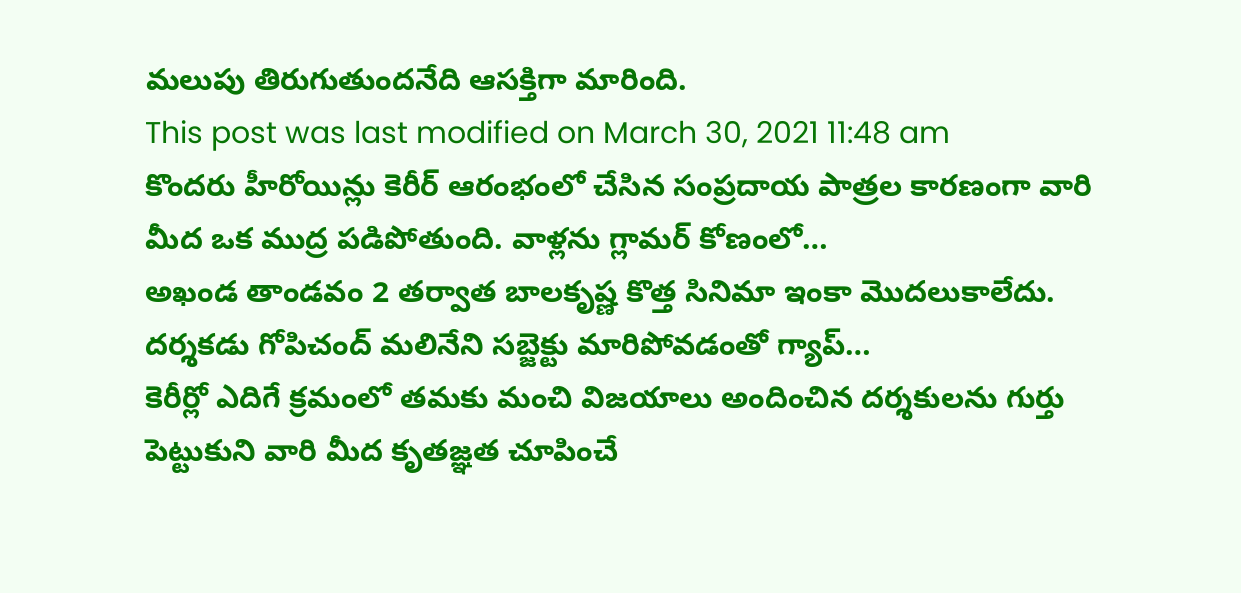మలుపు తిరుగుతుందనేది ఆసక్తిగా మారింది.
This post was last modified on March 30, 2021 11:48 am
కొందరు హీరోయిన్లు కెరీర్ ఆరంభంలో చేసిన సంప్రదాయ పాత్రల కారణంగా వారి మీద ఒక ముద్ర పడిపోతుంది. వాళ్లను గ్లామర్ కోణంలో…
అఖండ తాండవం 2 తర్వాత బాలకృష్ణ కొత్త సినిమా ఇంకా మొదలుకాలేదు. దర్శకడు గోపిచంద్ మలినేని సబ్జెక్టు మారిపోవడంతో గ్యాప్…
కెరీర్లో ఎదిగే క్రమంలో తమకు మంచి విజయాలు అందించిన దర్శకులను గుర్తు పెట్టుకుని వారి మీద కృతజ్ఞత చూపించే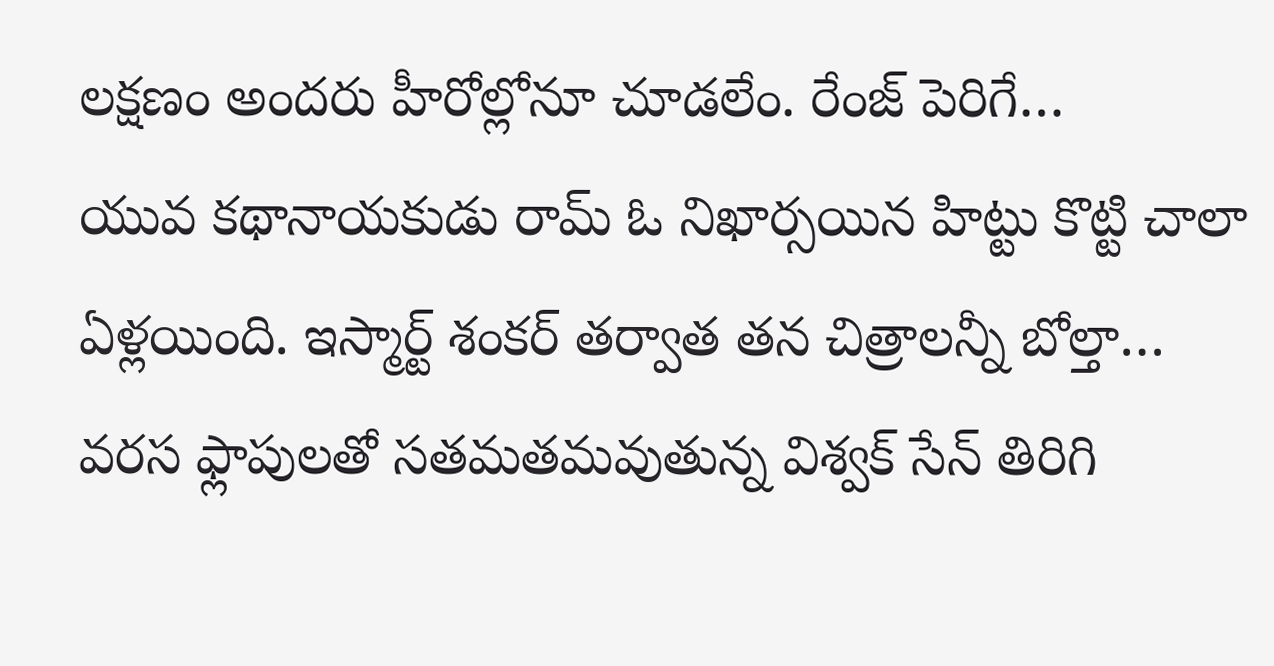లక్షణం అందరు హీరోల్లోనూ చూడలేం. రేంజ్ పెరిగే…
యువ కథానాయకుడు రామ్ ఓ నిఖార్సయిన హిట్టు కొట్టి చాలా ఏళ్లయింది. ఇస్మార్ట్ శంకర్ తర్వాత తన చిత్రాలన్నీ బోల్తా…
వరస ఫ్లాపులతో సతమతమవుతున్న విశ్వక్ సేన్ తిరిగి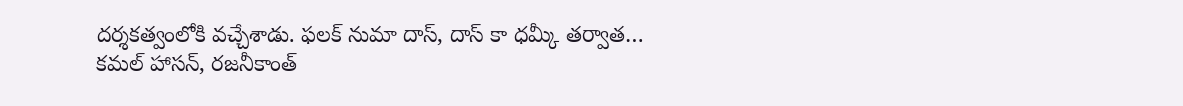దర్శకత్వంలోకి వచ్చేశాడు. ఫలక్ నుమా దాస్, దాస్ కా ధమ్కీ తర్వాత…
కమల్ హాసన్, రజనీకాంత్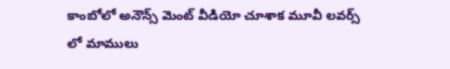కాంబోలో అనౌన్స్ మెంట్ వీడియో చూశాక మూవీ లవర్స్ లో మాములు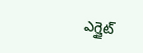ఎగ్జైట్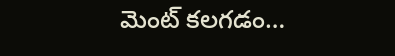మెంట్ కలగడం…